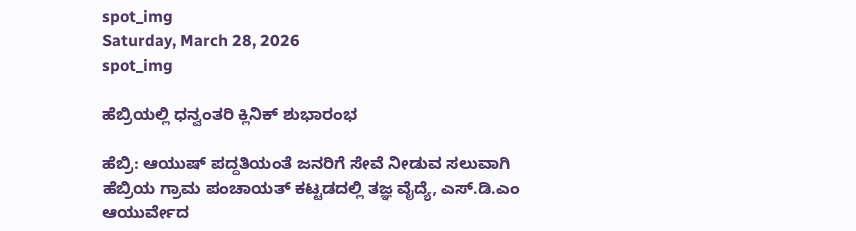spot_img
Saturday, March 28, 2026
spot_img

ಹೆಬ್ರಿಯಲ್ಲಿ ಧನ್ವಂತರಿ ಕ್ಲಿನಿಕ್ ಶುಭಾರಂಭ

ಹೆಬ್ರಿ: ಆಯುಷ್ ಪದ್ದತಿಯಂತೆ ಜನರಿಗೆ ಸೇವೆ ನೀಡುವ ಸಲುವಾಗಿ ಹೆಬ್ರಿಯ ಗ್ರಾಮ ಪಂಚಾಯತ್ ಕಟ್ಟಡದಲ್ಲಿ ತಜ್ಞ ವೈದ್ಯೆ, ಎಸ್.ಡಿ.ಎಂ ಆಯುರ್ವೇದ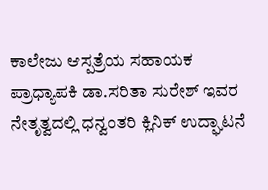ಕಾಲೇಜು ಆಸ್ಪತ್ರೆಯ ಸಹಾಯಕ ಪ್ರಾಧ್ಯಾಪಕಿ ಡಾ.ಸರಿತಾ ಸುರೇಶ್ ಇವರ ನೇತೃತ್ವದಲ್ಲಿ ಧನ್ವಂತರಿ ಕ್ಲಿನಿಕ್ ಉದ್ಘಾಟನೆ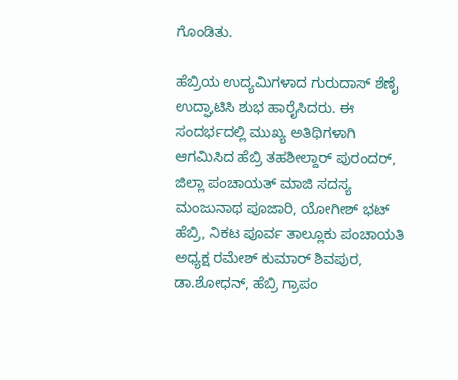ಗೊಂಡಿತು.

ಹೆಬ್ರಿಯ ಉದ್ಯಮಿಗಳಾದ ಗುರುದಾಸ್ ಶೆಣೈ ಉದ್ಘಾಟಿಸಿ ಶುಭ ಹಾರೈಸಿದರು. ಈ ಸಂದರ್ಭದಲ್ಲಿ ಮುಖ್ಯ ಅತಿಥಿಗಳಾಗಿ ಆಗಮಿಸಿದ ಹೆಬ್ರಿ ತಹಶೀಲ್ದಾರ್ ಪುರಂದರ್, ಜಿಲ್ಲಾ ಪಂಚಾಯತ್ ಮಾಜಿ ಸದಸ್ಯ ಮಂಜುನಾಥ ಪೂಜಾರಿ, ಯೋಗೀಶ್ ಭಟ್ ಹೆಬ್ರಿ, ನಿಕಟ ಪೂರ್ವ ತಾಲ್ಲೂಕು ಪಂಚಾಯತಿ ಅಧ್ಯಕ್ಷ ರಮೇಶ್ ಕುಮಾರ್ ಶಿವಪುರ, ಡಾ.ಶೋಧನ್, ಹೆಬ್ರಿ ಗ್ರಾಪಂ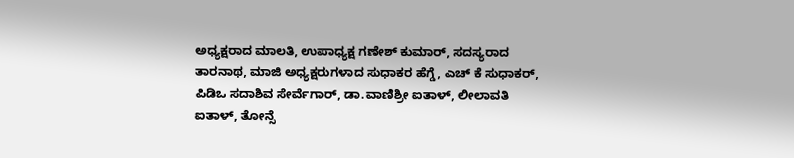ಅಧ್ಯಕ್ಷರಾದ ಮಾಲತಿ, ಉಪಾಧ್ಯಕ್ಷ ಗಣೇಶ್ ಕುಮಾರ್, ಸದಸ್ಯರಾದ ತಾರನಾಥ, ಮಾಜಿ ಅಧ್ಯಕ್ಷರುಗಳಾದ ಸುಧಾಕರ ಹೆಗ್ಡೆ, ಎಚ್ ಕೆ ಸುಧಾಕರ್, ಪಿಡಿ‌ಒ ಸದಾಶಿವ ಸೇರ್ವೆಗಾರ್, ಡಾ.ವಾಣಿಶ್ರೀ ಐತಾಳ್, ಲೀಲಾವತಿ ಐತಾಳ್, ತೋನ್ಸೆ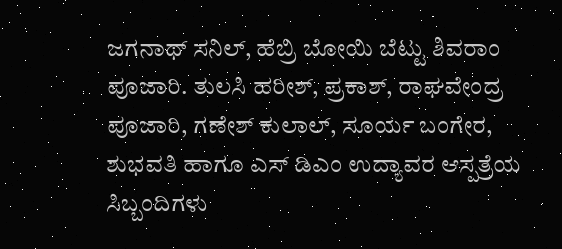ಜಗನಾಥ್ ಸನಿಲ್, ಹೆಬ್ರಿ ಬೋಯಿ ಬೆಟ್ಟು ಶಿವರಾಂ ಪೂಜಾರಿ. ತುಲಸಿ ಹರೀಶ್, ಪ್ರಕಾಶ್, ರಾಘವೇಂದ್ರ ಪೂಜಾರಿ, ಗಣೇಶ್ ಕುಲಾಲ್, ಸೂರ್ಯ ಬಂಗೇರ, ಶುಭವತಿ ಹಾಗೂ ಎಸ್ ಡಿ‌ಎಂ ಉದ್ಯಾವರ ಆಸ್ಪತ್ರೆಯ ಸಿಬ್ಬಂದಿಗಳು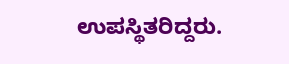ಉಪಸ್ಥಿತರಿದ್ದರು.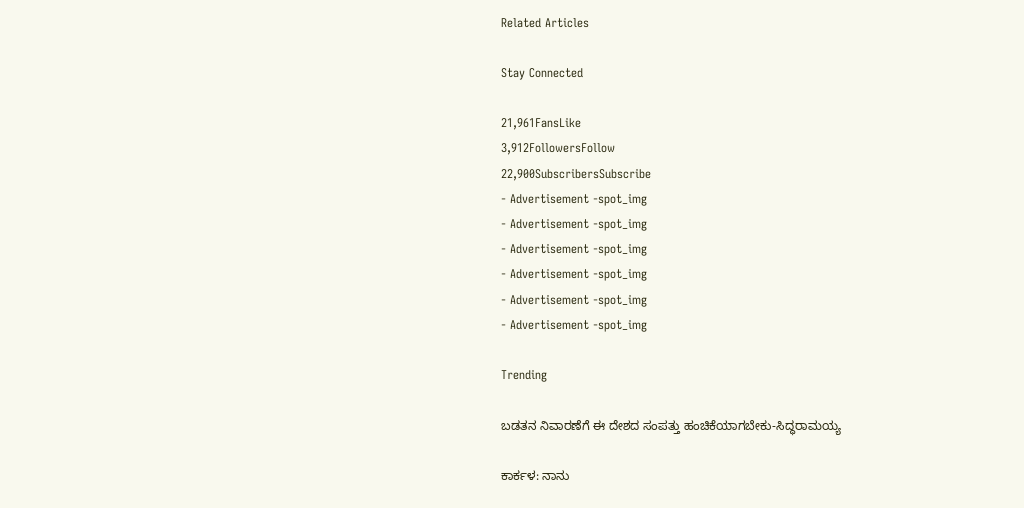Related Articles

Stay Connected

21,961FansLike
3,912FollowersFollow
22,900SubscribersSubscribe
- Advertisement -spot_img
- Advertisement -spot_img
- Advertisement -spot_img
- Advertisement -spot_img
- Advertisement -spot_img
- Advertisement -spot_img

Trending

ಬಡತನ ನಿವಾರಣೆಗೆ ಈ ದೇಶದ ಸಂಪತ್ತು ಹಂಚಿಕೆಯಾಗಬೇಕು-ಸಿದ್ಧರಾಮಯ್ಯ

ಕಾರ್ಕಳ: ನಾನು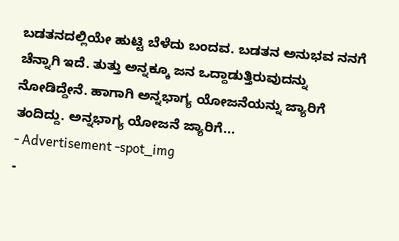ಬಡತನದಲ್ಲಿಯೇ ಹುಟ್ಟಿ ಬೆಳೆದು ಬಂದವ. ಬಡತನ ಅನುಭವ ನನಗೆ ಚೆನ್ನಾಗಿ ಇದೆ. ತುತ್ತು ಅನ್ನಕ್ಕೂ ಜನ ಒದ್ದಾಡುತ್ತಿರುವುದನ್ನು ನೋಡಿದ್ದೇನೆ. ಹಾಗಾಗಿ ಅನ್ನಭಾಗ್ಯ ಯೋಜನೆಯನ್ನು ಜ್ಯಾರಿಗೆ ತಂದಿದ್ದು. ಅನ್ನಭಾಗ್ಯ ಯೋಜನೆ ಜ್ಯಾರಿಗೆ...
- Advertisement -spot_img
-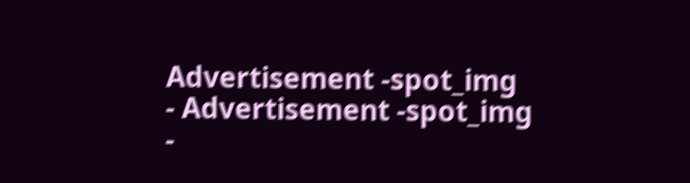Advertisement -spot_img
- Advertisement -spot_img
-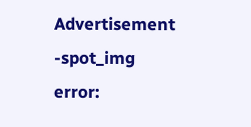Advertisement -spot_img
error: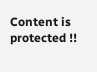Content is protected !!